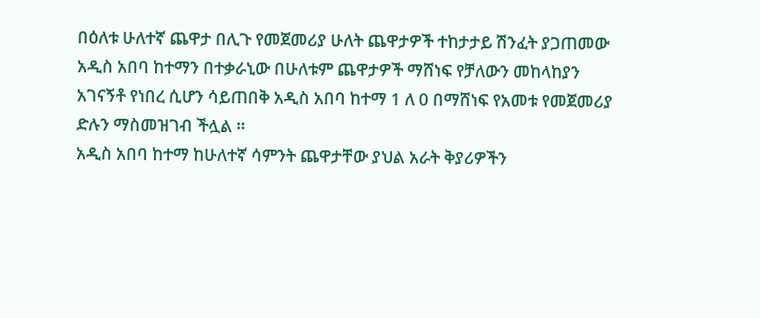በዕለቱ ሁለተኛ ጨዋታ በሊጉ የመጀመሪያ ሁለት ጨዋታዎች ተከታታይ ሽንፈት ያጋጠመው አዲስ አበባ ከተማን በተቃራኒው በሁለቱም ጨዋታዎች ማሸነፍ የቻለውን መከላከያን አገናኝቶ የነበረ ሲሆን ሳይጠበቅ አዲስ አበባ ከተማ 1 ለ 0 በማሸነፍ የአመቱ የመጀመሪያ ድሉን ማስመዝገብ ችሏል ።
አዲስ አበባ ከተማ ከሁለተኛ ሳምንት ጨዋታቸው ያህል አራት ቅያሪዎችን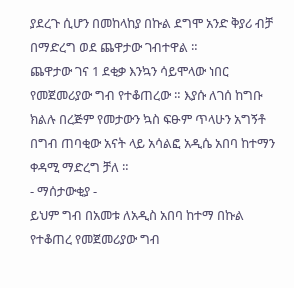ያደረጉ ሲሆን በመከላከያ በኩል ደግሞ አንድ ቅያሪ ብቻ በማድረግ ወደ ጨዋታው ገብተዋል ።
ጨዋታው ገና 1 ደቂቃ እንኳን ሳይሞላው ነበር የመጀመሪያው ግብ የተቆጠረው ። እያሱ ለገሰ ከግቡ ክልሉ በረጅም የመታውን ኳስ ፍፁም ጥላሁን አግኝቶ በግብ ጠባቂው አናት ላይ አሳልፎ አዲሴ አበባ ከተማን ቀዳሚ ማድረግ ቻለ ።
- ማሰታውቂያ -
ይህም ግብ በአመቱ ለአዲስ አበባ ከተማ በኩል የተቆጠረ የመጀመሪያው ግብ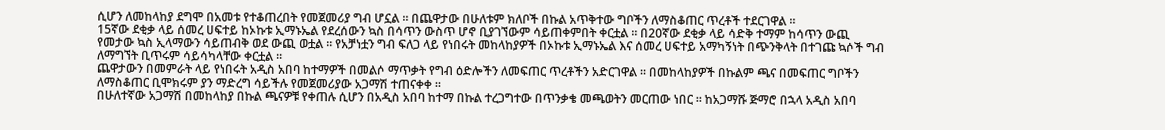ሲሆን ለመከላከያ ደግሞ በአመቱ የተቆጠረበት የመጀመሪያ ግብ ሆኗል ። በጨዋታው በሁለቱም ክለቦች በኩል አጥቅተው ግቦችን ለማስቆጠር ጥረቶች ተደርገዋል ።
15ኛው ደቂቃ ላይ ሰመረ ሀፍተይ ከኦኩቱ ኢማኑኤል የደረሰውን ኳስ በሳጥን ውስጥ ሆኖ ቢያገኘውም ሳይጠቀምበት ቀርቷል ። በ20ኛው ደቂቃ ላይ ሳድቅ ተማም ከሳጥን ውጪ የመታው ኳስ ኢላማውን ሳይጠብቅ ወደ ውጪ ወቷል ። የአቻነቷን ግብ ፍለጋ ላይ የነበሩት መከላከያዎች በኦኩቱ ኢማኑኤል እና ሰመረ ሀፍተይ አማካኝነት በጭንቅላት በተገጩ ኳሶች ግብ ለማግኘት ቢጥሩም ሳይሳካላቸው ቀርቷል ።
ጨዋታውን በመምራት ላይ የነበሩት አዲስ አበባ ከተማዎች በመልሶ ማጥቃት የግብ ዕድሎችን ለመፍጠር ጥረቶችን አድርገዋል ። በመከላከያዎች በኩልም ጫና በመፍጠር ግቦችን ለማስቆጠር ቢሞክሩም ያን ማድረግ ሳይችሉ የመጀመሪያው አጋማሽ ተጠናቀቀ ።
በሁለተኛው አጋማሽ በመከላከያ በኩል ጫናዎቹ የቀጠሉ ሲሆን በአዲስ አበባ ከተማ በኩል ተረጋግተው በጥንቃቄ መጫወትን መርጠው ነበር ። ከአጋማሹ ጅማሮ በኋላ አዲስ አበባ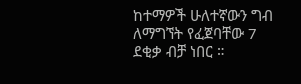ከተማዎች ሁለተኛውን ግብ ለማግኘት የፈጀባቸው 7 ደቂቃ ብቻ ነበር ።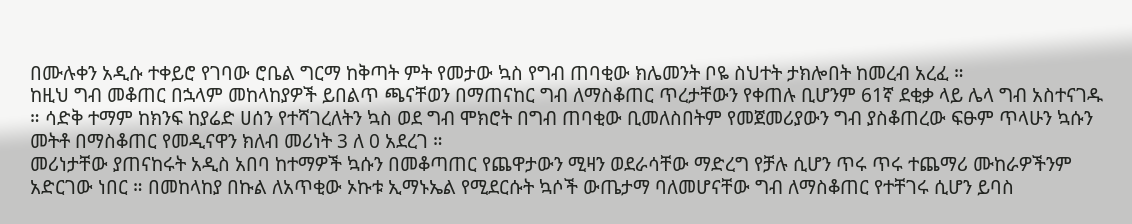በሙሉቀን አዲሱ ተቀይሮ የገባው ሮቤል ግርማ ከቅጣት ምት የመታው ኳስ የግብ ጠባቂው ክሌመንት ቦዬ ስህተት ታክሎበት ከመረብ አረፈ ።
ከዚህ ግብ መቆጠር በኋላም መከላከያዎች ይበልጥ ጫናቸወን በማጠናከር ግብ ለማስቆጠር ጥረታቸውን የቀጠሉ ቢሆንም 61ኛ ደቂቃ ላይ ሌላ ግብ አስተናገዱ ። ሳድቅ ተማም ከክንፍ ከያሬድ ሀሰን የተሻገረለትን ኳስ ወደ ግብ ሞክሮት በግብ ጠባቂው ቢመለስበትም የመጀመሪያውን ግብ ያስቆጠረው ፍፁም ጥላሁን ኳሱን መትቶ በማስቆጠር የመዲናዋን ክለብ መሪነት 3 ለ 0 አደረገ ።
መሪነታቸው ያጠናከሩት አዲስ አበባ ከተማዎች ኳሱን በመቆጣጠር የጨዋታውን ሚዛን ወደራሳቸው ማድረግ የቻሉ ሲሆን ጥሩ ጥሩ ተጨማሪ ሙከራዎችንም አድርገው ነበር ። በመከላከያ በኩል ለአጥቂው ኦኩቱ ኢማኑኤል የሚደርሱት ኳሶች ውጤታማ ባለመሆናቸው ግብ ለማስቆጠር የተቸገሩ ሲሆን ይባስ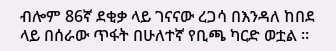ብሎም 86ኛ ደቂቃ ላይ ገናናው ረጋሳ በእንዳለ ከበደ ላይ በሰራው ጥፋት በሁለተኛ የቢጫ ካርድ ወቷል ።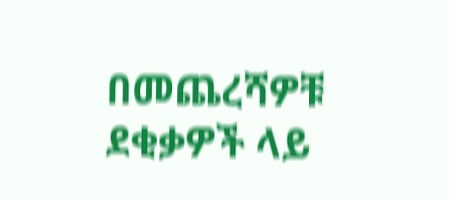በመጨረሻዎቹ ደቂቃዎች ላይ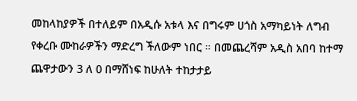መከላከያዎች በተለይም በአዲሱ አቱላ እና በግሩም ሀጎስ አማካይነት ለግብ የቀረቡ ሙከራዎችን ማድረግ ችለውም ነበር ። በመጨረሻም አዲስ አበባ ከተማ ጨዋታውን 3 ለ 0 በማሸነፍ ከሁለት ተከታታይ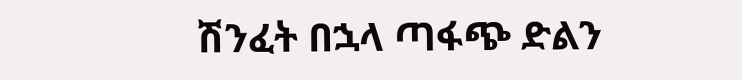ሽንፈት በኋላ ጣፋጭ ድልን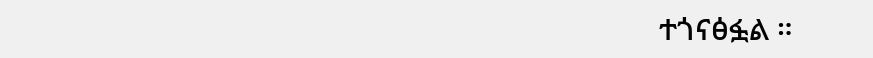ተጎናፅፏል ።